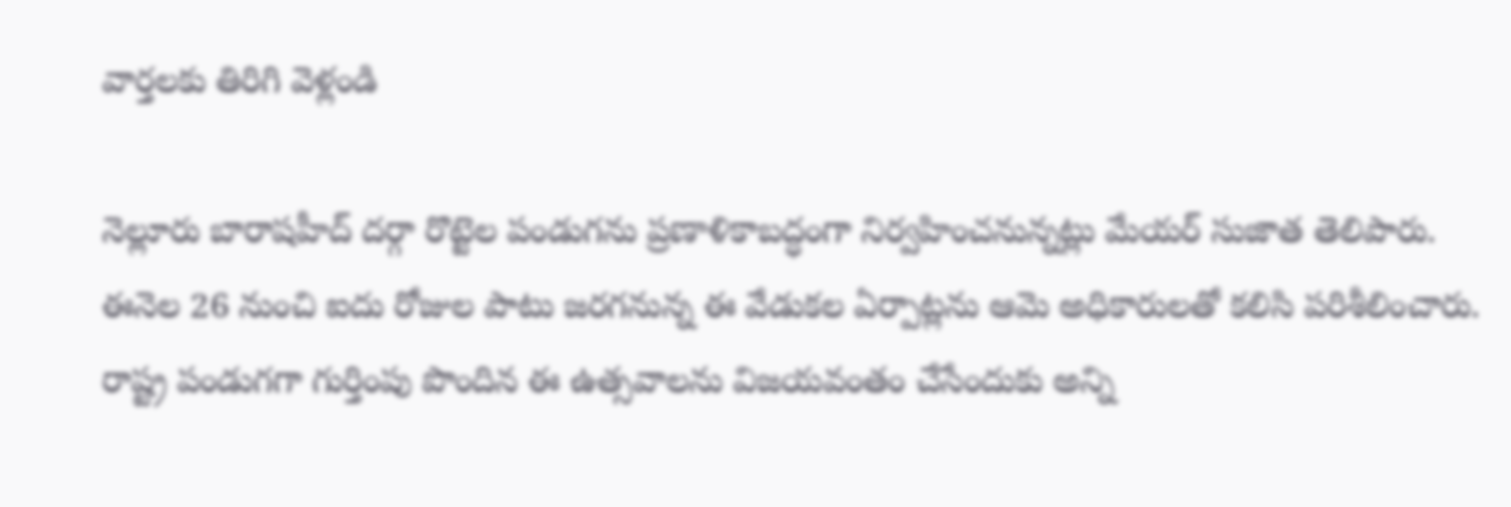వార్తలకు తిరిగి వెళ్లండి

నెల్లూరు బారాషహీద్ దర్గా రొట్టెల పండుగను ప్రణాళికాబద్ధంగా నిర్వహించనున్నట్లు మేయర్ సుజాత తెలిపారు. ఈనెల 26 నుంచి ఐదు రోజుల పాటు జరగనున్న ఈ వేడుకల ఏర్పాట్లను ఆమె అధికారులతో కలిసి పరిశీలించారు.
రాష్ట్ర పండుగగా గుర్తింపు పొందిన ఈ ఉత్సవాలను విజయవంతం చేసేందుకు అన్ని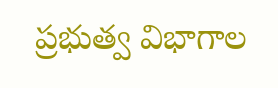ప్రభుత్వ విభాగాల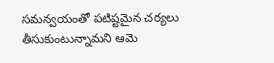సమన్వయంతో పటిష్టమైన చర్యలు తీసుకుంటున్నామని ఆమె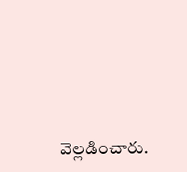వెల్లడించారు.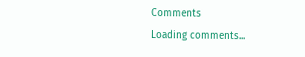Comments
Loading comments...